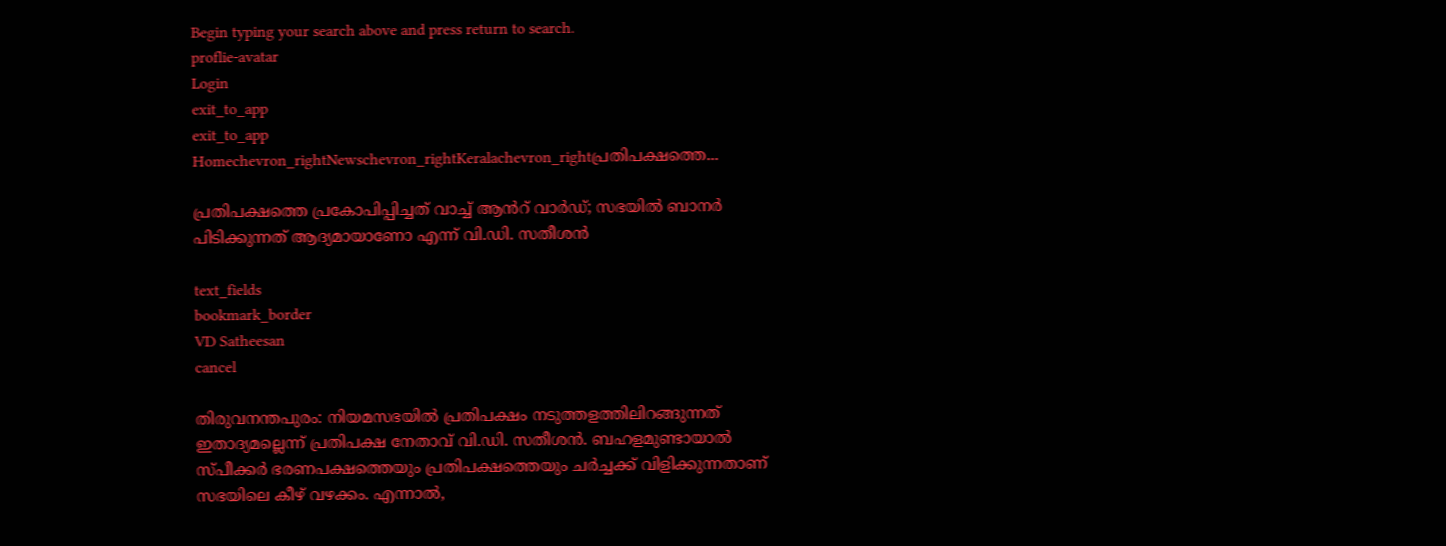Begin typing your search above and press return to search.
proflie-avatar
Login
exit_to_app
exit_to_app
Homechevron_rightNewschevron_rightKeralachevron_rightപ്രതിപക്ഷത്തെ...

പ്രതിപക്ഷത്തെ പ്രകോപിപ്പിച്ചത് വാച്ച് ആൻറ് വാർഡ്; സഭയിൽ ബാനര്‍ പിടിക്കുന്നത് ആദ്യമായാണോ എന്ന് വി.ഡി. സതീശൻ

text_fields
bookmark_border
VD Satheesan
cancel

തിരുവനന്തപുരം: നിയമസഭയില്‍ പ്രതിപക്ഷം നടുത്തളത്തിലിറങ്ങുന്നത് ഇതാദ്യമല്ലെന്ന് പ്രതിപക്ഷ നേതാവ് വി.ഡി. സതീശൻ. ബഹളമുണ്ടായാല്‍ സ്പീക്കര്‍ ഭരണപക്ഷത്തെയും പ്രതിപക്ഷത്തെയും ചര്‍ച്ചക്ക് വിളിക്കുന്നതാണ് സഭയിലെ കീഴ് വഴക്കം. എന്നാല്‍,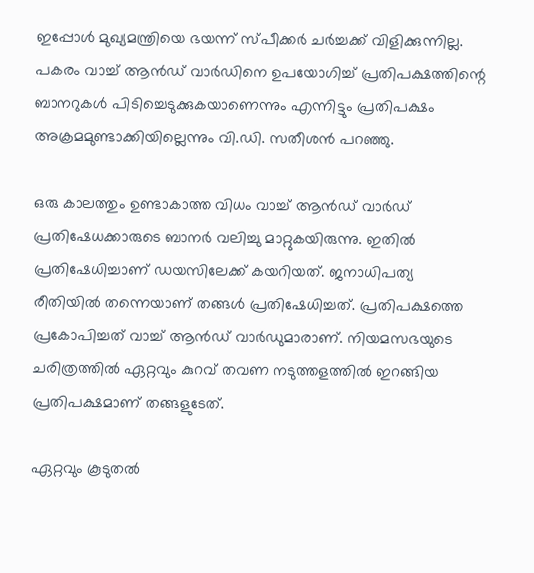ഇപ്പോള്‍ മുഖ്യമന്ത്രിയെ ഭയന്ന് സ്പീക്കര്‍ ചര്‍ച്ചക്ക് വിളിക്കുന്നില്ല. പകരം വാച്ച് ആന്‍ഡ് വാര്‍ഡിനെ ഉപയോഗിച്ച് പ്രതിപക്ഷത്തിന്റെ ബാനറുകള്‍ പിടിച്ചെടുക്കുകയാണെന്നും എന്നിട്ടും പ്രതിപക്ഷം അക്രമമുണ്ടാക്കിയില്ലെന്നും വി.ഡി. സതീശൻ പറഞ്ഞു.

ഒരു കാലത്തും ഉണ്ടാകാത്ത വിധം വാച്ച് ആൻഡ് വാർഡ് പ്രതിഷേധക്കാരുടെ ബാനർ വലിച്ചു മാറ്റുകയിരുന്നു. ഇതിൽ പ്രതിഷേധിച്ചാണ് ഡയസിലേക്ക് കയറിയത്. ജനാധിപത്യ രീതിയിൽ തന്നെയാണ് തങ്ങൾ പ്രതിഷേധിച്ചത്. പ്രതിപക്ഷത്തെ പ്രകോപിച്ചത് വാച്ച് ആൻഡ് വാർഡുമാരാണ്. നിയമസഭയുടെ ചരിത്രത്തില്‍ ഏറ്റവും കുറവ് തവണ നടുത്തളത്തില്‍ ഇറങ്ങിയ പ്രതിപക്ഷമാണ് തങ്ങളുടേത്.

ഏറ്റവും കൂടുതല്‍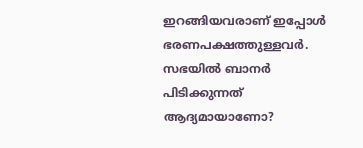ഇറങ്ങിയവരാണ് ഇപ്പോൾ ഭരണപക്ഷത്തുള്ളവർ. സഭയിൽ ബാനര്‍ പിടിക്കുന്നത് ആദ്യമായാണോ?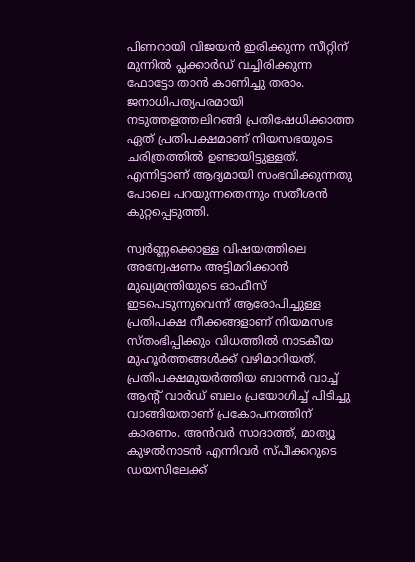പിണറായി വിജയന്‍ ഇരിക്കുന്ന സീറ്റിന് മുന്നില്‍ പ്ലക്കാര്‍ഡ് വച്ചിരിക്കുന്ന ഫോട്ടോ താൻ കാണിച്ചു തരാം. ജനാധിപത്യപരമായി നടുത്തളത്തലിറങ്ങി പ്രതിഷേധിക്കാത്ത ഏത് പ്രതിപക്ഷമാണ് നിയസഭയുടെ ചരിത്രത്തിൽ ഉണ്ടായിട്ടുള്ളത്. എന്നിട്ടാണ് ആദ്യമായി സംഭവിക്കുന്നതു പോലെ പറയുന്നതെന്നും സതീശൻ കുറ്റപ്പെടുത്തി.

സ്വർണ്ണക്കൊള്ള വിഷയത്തിലെ അന്വേഷണം അട്ടിമറിക്കാൻ മുഖ്യമന്ത്രിയുടെ ഓഫീസ് ഇടപെടുന്നുവെന്ന് ആരോപിച്ചുള്ള പ്രതിപക്ഷ നീക്കങ്ങളാണ് നിയമസഭ സ്തംഭിപ്പിക്കും വിധത്തിൽ നാടകീയ മുഹൂർത്തങ്ങൾക്ക് വഴിമാറിയത്. പ്രതിപക്ഷമുയർത്തിയ ബാന്നർ വാച്ച് ആന്‍റ് വാർഡ് ബലം പ്രയോഗിച്ച് പിടിച്ചു വാങ്ങിയതാണ് പ്രകോപനത്തിന് കാരണം. അൻവർ സാദാത്ത്, മാത്യൂ കുഴൽനാടൻ എന്നിവർ സ്പീക്കറുടെ ഡയസിലേക്ക്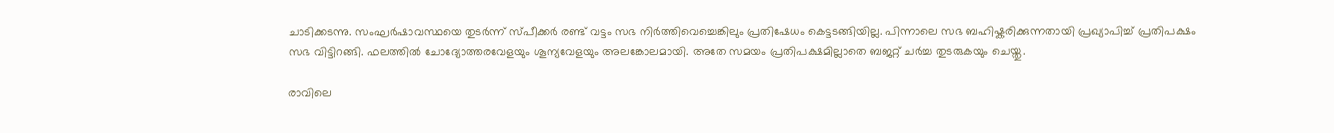ചാടിക്കടന്നു. സംഘർഷാവസ്ഥയെ തുടർന്ന് സ്പീക്കർ രണ്ട് വട്ടം സഭ നിർത്തിവെച്ചെങ്കിലും പ്രതിഷേധം കെട്ടടങ്ങിയില്ല. പിന്നാലെ സഭ ബഹിഷ്കരിക്കുന്നതായി പ്രഖ്യാപിച്ച് പ്രതിപക്ഷം സഭ വിട്ടിറങ്ങി. ഫലത്തിൽ ചോദ്യോത്തരവേളയും ശൂന്യവേളയും അലങ്കോലമായി. അതേ സമയം പ്രതിപക്ഷമില്ലാതെ ബജറ്റ് ചർച്ച തുടരുകയും ചെയ്തു.

രാവിലെ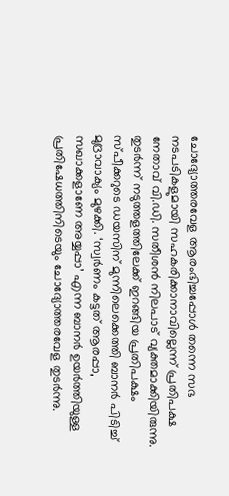ചോദ്യോത്തരവേള ആരംഭിച്ചപ്പോൾ തന്നെ സഭ നടപടികളുമായി സഹകരിക്കാനാവില്ലെന്ന് പ്രതിപക്ഷ നേതാവ് വി.ഡി. സതീശൻ നിലപാട് വ്യക്തമാക്കിയിരുന്നു. തുടർന്ന് നടുത്തളത്തിലേക്ക് ഇറങ്ങിയ പ്രതിപക്ഷം സ്പീക്കറുടെ ഡയസിന് മുന്നിലെക്കെത്തി ബാനർ പിടിച്ച് മുദ്രാവാക്യം മുഴക്കി. ‘സ്വർണം കട്ടത് ആരപ്പാ, സഖാക്കളാണേ അയ്യപ്പാ’ എന്ന ബാനർ ഉയർത്തിയുള്ള പ്രതിഷേധത്തിനിടെയും ചോദ്യോത്തരവേള തുടർന്നു.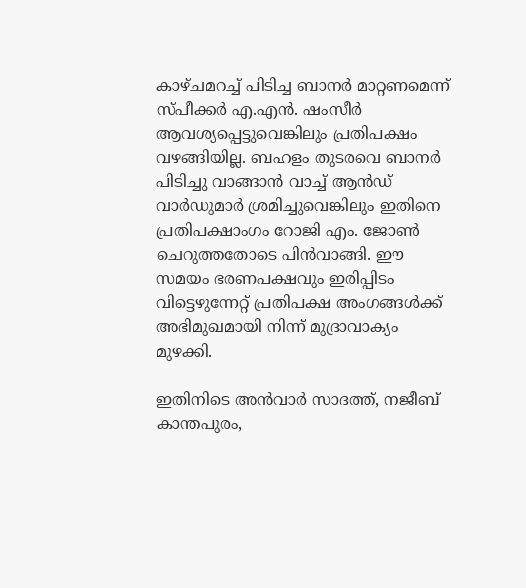കാഴ്ചമറച്ച് പിടിച്ച ബാനർ മാറ്റണമെന്ന് സ്പീക്കർ എ.എൻ. ഷംസീർ ആവശ്യപ്പെട്ടുവെങ്കിലും പ്രതിപക്ഷം വഴങ്ങിയില്ല. ബഹളം തുടരവെ ബാനർ പിടിച്ചു വാങ്ങാൻ വാച്ച് ആൻഡ് വാർഡുമാർ ശ്രമിച്ചുവെങ്കിലും ഇതിനെ പ്രതിപക്ഷാംഗം റോജി എം. ജോൺ ചെറുത്തതോടെ പിൻവാങ്ങി. ഈ സമയം ഭരണപക്ഷവും ഇരിപ്പിടം വിട്ടെഴുന്നേറ്റ് പ്രതിപക്ഷ അംഗങ്ങൾക്ക് അഭിമുഖമായി നിന്ന് മുദ്രാവാക്യം മുഴക്കി.

ഇതിനിടെ അൻവാർ സാദത്ത്, നജീബ് കാന്തപുരം,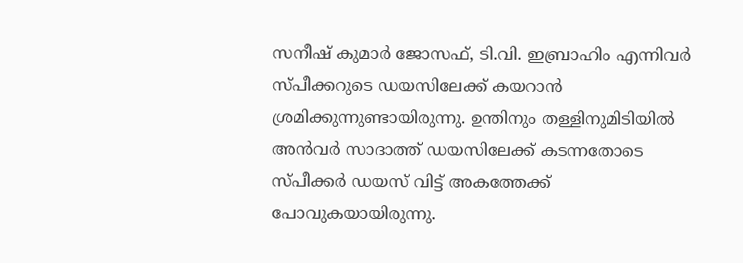സനീഷ് കുമാർ ജോസഫ്, ടി.വി. ഇബ്രാഹിം എന്നിവർ സ്പീക്കറുടെ ഡയസിലേക്ക് കയറാൻ ശ്രമിക്കുന്നുണ്ടായിരുന്നു. ഉന്തിനും തള്ളിനുമിടിയിൽ അൻവർ സാദാത്ത് ഡയസിലേക്ക് കടന്നതോടെ സ്പീക്കർ ഡയസ് വിട്ട് അകത്തേക്ക് പോവുകയായിരുന്നു.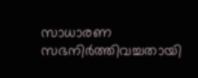സാധാരണ സഭനിർത്തിവച്ചതായി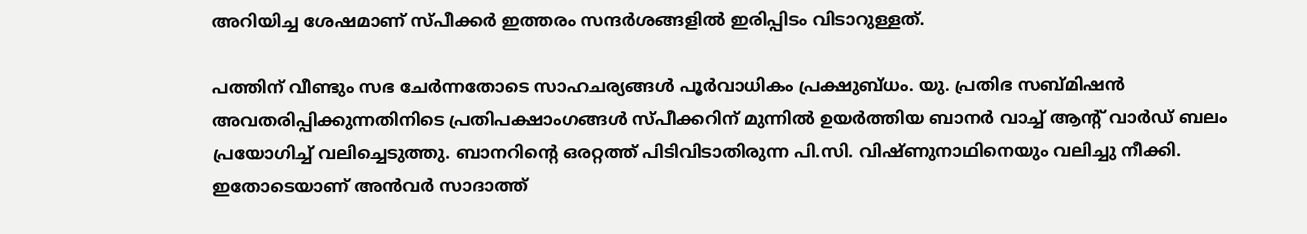അറിയിച്ച ശേഷമാണ് സ്പീക്കർ ഇത്തരം സന്ദർശങ്ങളിൽ ഇരിപ്പിടം വിടാറുള്ളത്.

പത്തിന് വീണ്ടും സഭ ചേർന്നതോടെ സാഹചര്യങ്ങൾ പൂർവാധികം പ്രക്ഷുബ്ധം. യു. പ്രതിഭ സബ്മിഷൻ അവതരിപ്പിക്കുന്നതിനിടെ പ്രതിപക്ഷാംഗങ്ങൾ സ്പീക്കറിന് മുന്നിൽ ഉയർത്തിയ ബാനർ വാച്ച് ആന്‍റ് വാർഡ് ബലം പ്രയോഗിച്ച് വലിച്ചെടുത്തു. ബാനറിന്‍റെ ഒരറ്റത്ത് പിടിവിടാതിരുന്ന പി.സി. വിഷ്ണുനാഥിനെയും വലിച്ചു നീക്കി. ഇതോടെയാണ് അൻവർ സാദാത്ത്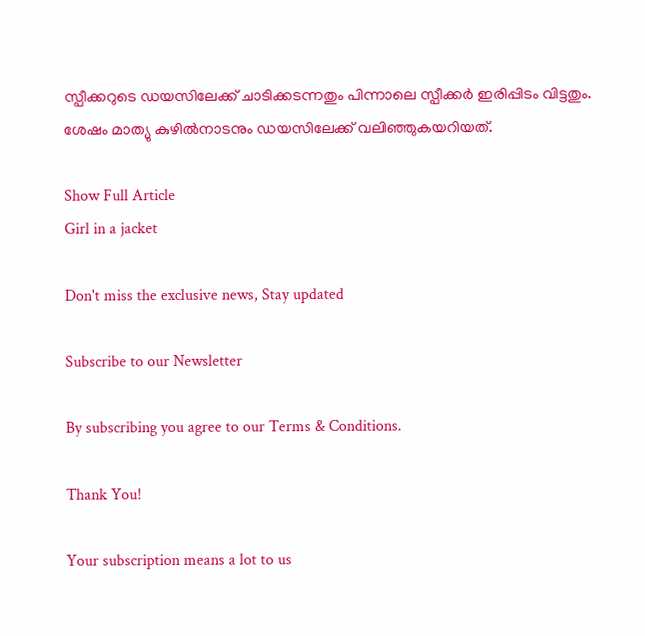സ്പീക്കറുടെ ഡയസിലേക്ക് ചാടിക്കടന്നതും പിന്നാലെ സ്പീക്കർ ഇരിപ്പിടം വിട്ടതും. ശേഷം മാത്യു കുഴിൽനാടനും ഡയസിലേക്ക് വലിഞ്ഞുകയറിയത്.

Show Full Article
Girl in a jacket

Don't miss the exclusive news, Stay updated

Subscribe to our Newsletter

By subscribing you agree to our Terms & Conditions.

Thank You!

Your subscription means a lot to us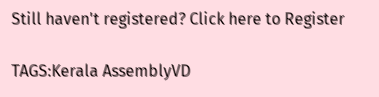Still haven't registered? Click here to Register

TAGS:Kerala AssemblyVD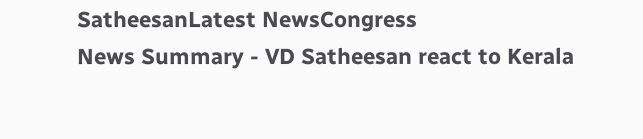SatheesanLatest NewsCongress
News Summary - VD Satheesan react to Kerala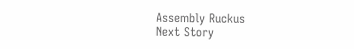Assembly Ruckus
Next Story